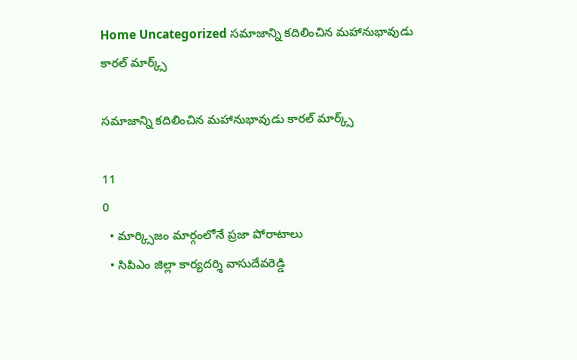Home Uncategorized సమాజాన్ని కదిలించిన మహానుభావుడు కారల్ మార్క్స్

సమాజాన్ని కదిలించిన మహానుభావుడు కారల్ మార్క్స్

11
0
  • మార్క్సిజం మార్గంలోనే ప్రజా పోరాటాలు
  • సిపిఎం జిల్లా కార్యదర్శి వాసుదేవరెడ్డి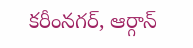కరీంనగర్, ఆర్గాన్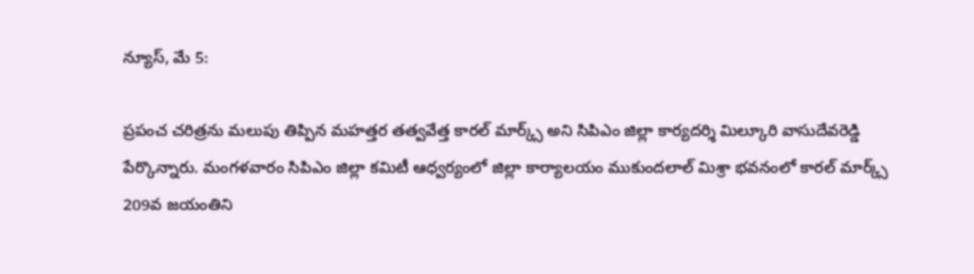న్యూస్, మే 5:

ప్రపంచ చరిత్రను మలుపు తిప్పిన మహత్తర తత్వవేత్త కారల్ మార్క్స్ అని సిపిఎం జిల్లా కార్యదర్శి మిల్కూరి వాసుదేవరెడ్డి పేర్కొన్నారు. మంగళవారం సిపిఎం జిల్లా కమిటీ ఆధ్వర్యంలో జిల్లా కార్యాలయం ముకుందలాల్ మిశ్రా భవనంలో కారల్ మార్క్స్ 209వ జయంతిని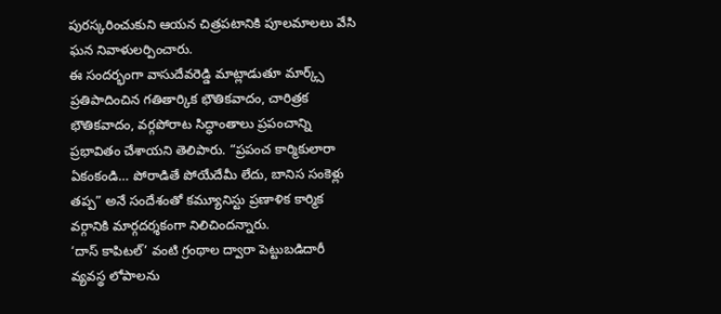పురస్కరించుకుని ఆయన చిత్రపటానికి పూలమాలలు వేసి ఘన నివాళులర్పించారు.
ఈ సందర్భంగా వాసుదేవరెడ్డి మాట్లాడుతూ మార్క్స్ ప్రతిపాదించిన గతితార్కిక భౌతికవాదం, చారిత్రక భౌతికవాదం, వర్గపోరాట సిద్ధాంతాలు ప్రపంచాన్ని ప్రభావితం చేశాయని తెలిపారు. “ప్రపంచ కార్మికులారా ఏకంకండి… పోరాడితే పోయేదేమీ లేదు, బానిస సంకెళ్లు తప్ప” అనే సందేశంతో కమ్యూనిస్టు ప్రణాళిక కార్మిక వర్గానికి మార్గదర్శకంగా నిలిచిందన్నారు.
‘దాస్ కాపిటల్’ వంటి గ్రంథాల ద్వారా పెట్టుబడిదారీ వ్యవస్థ లోపాలను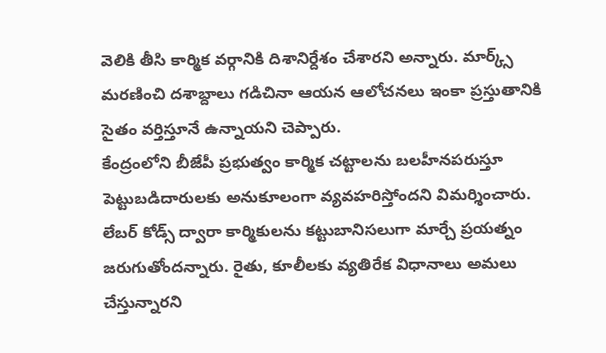వెలికి తీసి కార్మిక వర్గానికి దిశానిర్దేశం చేశారని అన్నారు. మార్క్స్ మరణించి దశాబ్దాలు గడిచినా ఆయన ఆలోచనలు ఇంకా ప్రస్తుతానికి సైతం వర్తిస్తూనే ఉన్నాయని చెప్పారు.
కేంద్రంలోని బీజేపీ ప్రభుత్వం కార్మిక చట్టాలను బలహీనపరుస్తూ పెట్టుబడిదారులకు అనుకూలంగా వ్యవహరిస్తోందని విమర్శించారు. లేబర్ కోడ్స్ ద్వారా కార్మికులను కట్టుబానిసలుగా మార్చే ప్రయత్నం జరుగుతోందన్నారు. రైతు, కూలీలకు వ్యతిరేక విధానాలు అమలు చేస్తున్నారని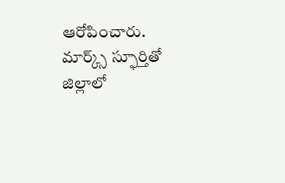ఆరోపించారు.
మార్క్స్ స్ఫూర్తితో జిల్లాలో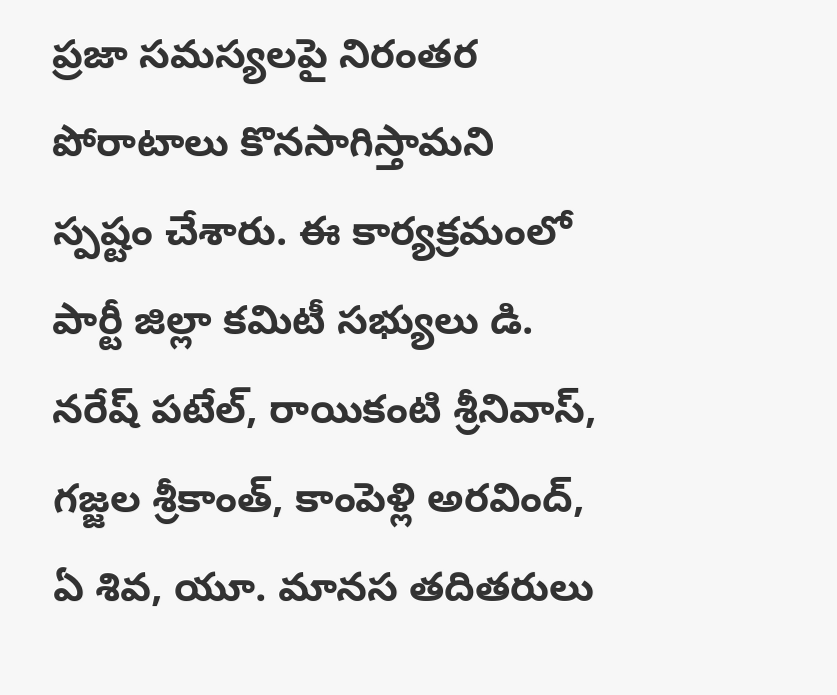ప్రజా సమస్యలపై నిరంతర పోరాటాలు కొనసాగిస్తామని స్పష్టం చేశారు. ఈ కార్యక్రమంలో పార్టీ జిల్లా కమిటీ సభ్యులు డి. నరేష్ పటేల్, రాయికంటి శ్రీనివాస్, గజ్జల శ్రీకాంత్, కాంపెళ్లి అరవింద్, ఏ శివ, యూ. మానస తదితరులు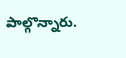పాల్గొన్నారు.